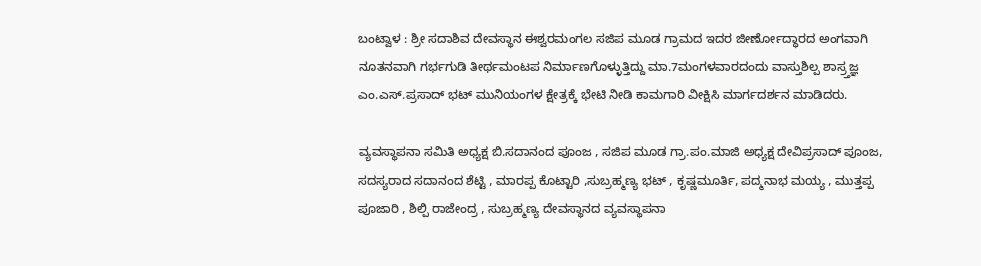ಬಂಟ್ವಾಳ : ಶ್ರೀ ಸದಾಶಿವ ದೇವಸ್ಥಾನ ಈಶ್ವರಮಂಗಲ ಸಜಿಪ ಮೂಡ ಗ್ರಾಮದ ಇದರ ಜೀರ್ಣೋದ್ಧಾರದ ಅಂಗವಾಗಿ ನೂತನವಾಗಿ ಗರ್ಭಗುಡಿ ತೀರ್ಥಮಂಟಪ ನಿರ್ಮಾಣಗೊಳ್ಳುತ್ತಿದ್ದು ಮಾ.7ಮಂಗಳವಾರದಂದು ವಾಸ್ತುಶಿಲ್ಪ ಶಾಸ್ರ್ತಜ್ಞ ಎಂ.ಎಸ್.ಪ್ರಸಾದ್ ಭಟ್ ಮುನಿಯಂಗಳ ಕ್ಷೇತ್ರಕ್ಕೆ ಭೇಟಿ ನೀಡಿ ಕಾಮಗಾರಿ ವೀಕ್ಷಿಸಿ ಮಾರ್ಗದರ್ಶನ ಮಾಡಿದರು.

ವ್ಯವಸ್ಥಾಪನಾ ಸಮಿತಿ ಅಧ್ಯಕ್ಷ ಬಿ.ಸದಾನಂದ ಪೂಂಜ , ಸಜಿಪ ಮೂಡ ಗ್ರಾ.ಪಂ.ಮಾಜಿ ಅಧ್ಯಕ್ಷ ದೇವಿಪ್ರಸಾದ್ ಪೂಂಜ, ಸದಸ್ಯರಾದ ಸದಾನಂದ ಶೆಟ್ಟಿ , ಮಾರಪ್ಪ ಕೊಟ್ಟಾರಿ ,ಸುಬ್ರಹ್ಮಣ್ಯ ಭಟ್ , ಕೃಷ್ಣಮೂರ್ತಿ, ಪದ್ಮನಾಭ ಮಯ್ಯ , ಮುತ್ತಪ್ಪ ಪೂಜಾರಿ , ಶಿಲ್ಪಿ ರಾಜೇಂದ್ರ , ಸುಬ್ರಹ್ಮಣ್ಯ ದೇವಸ್ಥಾನದ ವ್ಯವಸ್ಥಾಪನಾ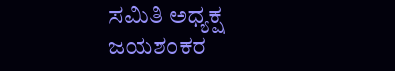ಸಮಿತಿ ಅಧ್ಯಕ್ಷ ಜಯಶಂಕರ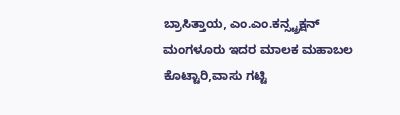ಬ್ರಾಸಿತ್ತಾಯ, ಎಂ.ಎಂ.ಕನ್ಸ್ಟ್ರಕ್ಷನ್ ಮಂಗಳೂರು ಇದರ ಮಾಲಕ ಮಹಾಬಲ ಕೊಟ್ಟಾರಿ,ವಾಸು ಗಟ್ಟಿ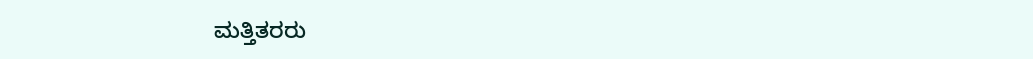ಮತ್ತಿತರರು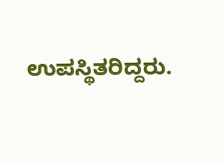ಉಪಸ್ಥಿತರಿದ್ದರು.